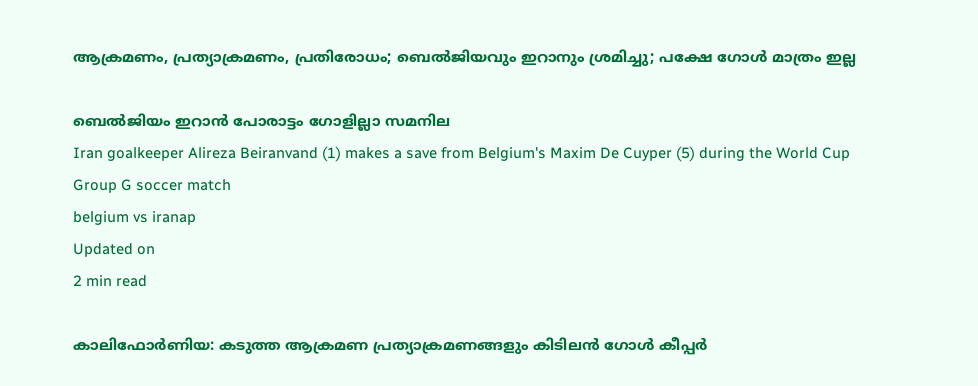ആക്രമണം, പ്രത്യാക്രമണം, പ്രതിരോധം; ബെൽജിയവും ഇറാനും ശ്രമിച്ചു; പക്ഷേ ഗോൾ മാത്രം ഇല്ല

ബെൽജിയം ഇറാൻ പോരാട്ടം ഗോളില്ലാ സമനില
Iran goalkeeper Alireza Beiranvand (1) makes a save from Belgium's Maxim De Cuyper (5) during the World Cup Group G soccer match
belgium vs iranap
Updated on
2 min read

കാലിഫോർണിയ: കടുത്ത ആക്രമണ പ്രത്യാക്രമണങ്ങളും കിടിലൻ ഗോൾ കീപ്പർ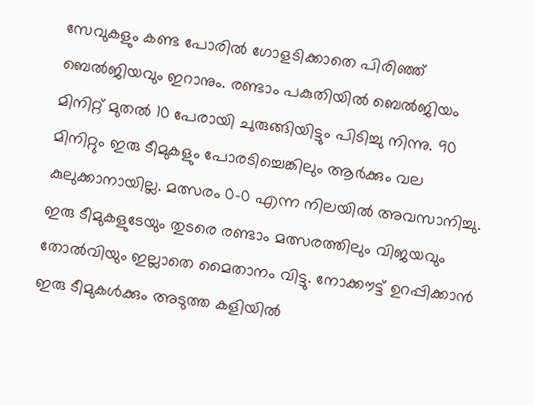സേവുകളും കണ്ട പോരിൽ ഗോളടിക്കാതെ പിരിഞ്ഞ് ബെൽജിയവും ഇറാനും. രണ്ടാം പകുതിയിൽ ബെൽജിയം മിനിറ്റ് മുതൽ 10 പേരായി ചുരുങ്ങിയിട്ടും പിടിച്ചു നിന്നു. 90 മിനിറ്റും ഇരു ടീമുകളും പോരടിച്ചെങ്കിലും ആർക്കും വല കുലുക്കാനായില്ല. മത്സരം 0-0 എന്ന നിലയിൽ അവസാനിച്ചു. ഇരു ടീമുകളുടേയും തുടരെ രണ്ടാം മത്സരത്തിലും വിജയവും തോൽവിയും ഇല്ലാതെ മൈതാനം വിട്ടു. നോക്കൗട്ട് ഉറപ്പിക്കാൻ ഇരു ടീമുകൾക്കും അടുത്ത കളിയിൽ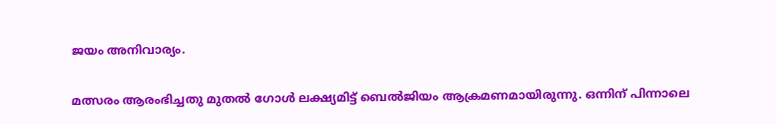ജയം അനിവാര്യം.

മത്സരം ആരംഭിച്ചതു മുതൽ ഗോൾ ലക്ഷ്യമിട്ട് ബെൽജിയം ആക്രമണമായിരുന്നു. ഒന്നിന് പിന്നാലെ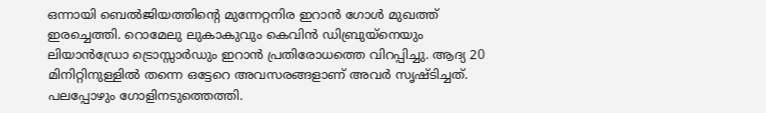ഒന്നായി ബെൽജിയത്തിന്റെ മുന്നേറ്റനിര ഇറാൻ ഗോൾ മുഖത്ത് ഇരച്ചെത്തി. റൊമേലു ലുകാകുവും കെവിൻ ഡിബ്രുയ്നെയും ലിയാൻഡ്രോ ട്രൊസ്സാർഡും ഇറാൻ പ്രതിരോധത്തെ വിറപ്പിച്ചു. ആദ്യ 20 മിനിറ്റിനുള്ളിൽ തന്നെ ഒട്ടേറെ അവസരങ്ങളാണ് അവർ സൃഷ്ടിച്ചത്. പലപ്പോഴും ഗോളിനടുത്തെത്തി.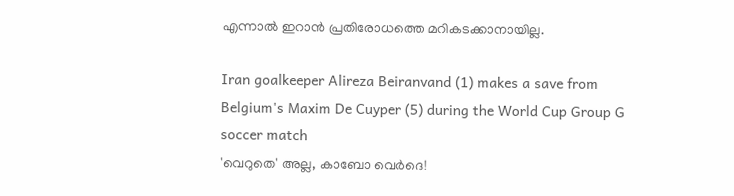എന്നാൽ ഇറാൻ പ്രതിരോധത്തെ മറികടക്കാനായില്ല.

Iran goalkeeper Alireza Beiranvand (1) makes a save from Belgium's Maxim De Cuyper (5) during the World Cup Group G soccer match
'വെറുതെ' അല്ല, കാബോ വെർദെ!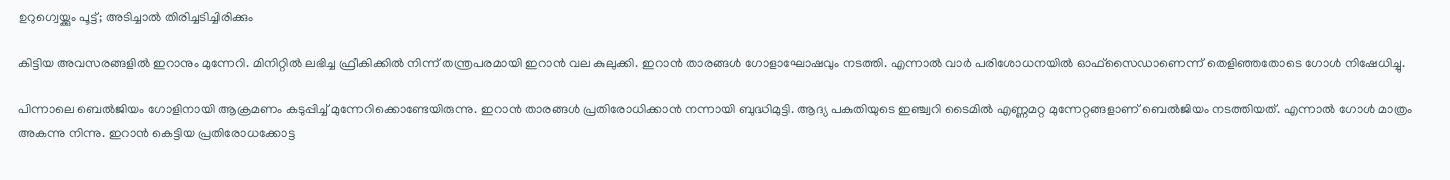ഉറുഗ്വെയ്ക്കും പൂട്ട്; അടിച്ചാൽ തിരിച്ചടിച്ചിരിക്കും

കിട്ടിയ അവസരങ്ങളിൽ ഇറാനും മുന്നേറി. മിനിറ്റിൽ ലഭിച്ച ഫ്രീകിക്കിൽ നിന്ന് തന്ത്രപരമായി ഇറാൻ വല കുലുക്കി. ഇറാൻ താരങ്ങൾ ഗോളാഘോഷവും നടത്തി. എന്നാൽ വാർ പരിശോധനയിൽ ഓഫ്‌സൈഡാണെന്ന് തെളിഞ്ഞതോടെ ഗോൾ നിഷേധിച്ചു.

പിന്നാലെ ബെൽജിയം ഗോളിനായി ആക്രമണം കടുപ്പിച്ച് മുന്നേറിക്കൊണ്ടേയിരുന്നു. ഇറാൻ താരങ്ങൾ പ്രതിരോധിക്കാൻ നന്നായി ബുദ്ധിമുട്ടി. ആദ്യ പകുതിയുടെ ഇഞ്ച്വറി ടൈമിൽ എണ്ണമറ്റ മുന്നേറ്റങ്ങളാണ് ബെൽജിയം നടത്തിയത്. എന്നാൽ ഗോൾ മാത്രം അകന്നു നിന്നു. ഇറാൻ കെട്ടിയ പ്രതിരോധക്കോട്ട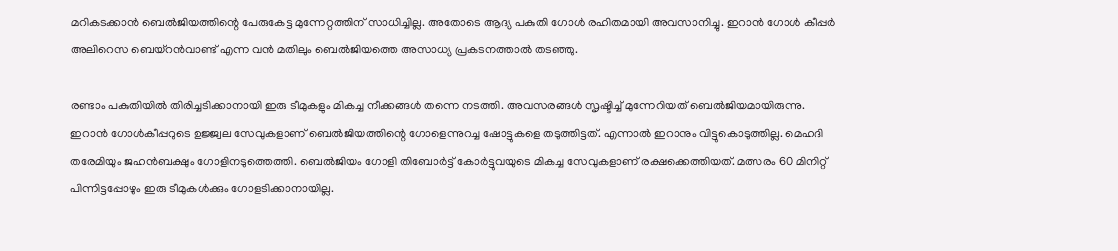മറികടക്കാൻ ബെൽജിയത്തിന്റെ പേരുകേട്ട മുന്നേറ്റത്തിന് സാധിച്ചില്ല. അതോടെ ആദ്യ പകുതി ഗോൾ രഹിതമായി അവസാനിച്ചു. ഇറാൻ ഗോൾ കീപ്പർ അലിറെസ ബെയ്റൻവാണ്ട് എന്ന വൻ മതിലും ബെൽജിയത്തെ അസാധ്യ പ്രകടനത്താൽ തടഞ്ഞു.

രണ്ടാം പകുതിയിൽ തിരിച്ചടിക്കാനായി ഇരു ടീമുകളും മികച്ച നീക്കങ്ങൾ തന്നെ നടത്തി. അവസരങ്ങൾ സൃഷ്ടിച്ച് മുന്നേറിയത് ബെൽജിയമായിരുന്നു. ഇറാൻ ഗോൾകീപ്പറുടെ ഉജ്ജ്വല സേവുകളാണ് ബെൽജിയത്തിന്റെ ഗോളെന്നുറച്ച ഷോട്ടുകളെ തടുത്തിട്ടത്. എന്നാൽ ഇറാനും വിട്ടുകൊടുത്തില്ല. മെഹദി തരേമിയും ജഹൻബക്ഷും ഗോളിനടുത്തെത്തി. ബെൽജിയം ഗോളി തിബോർട്ട് കോർട്ടുവയുടെ മികച്ച സേവുകളാണ് രക്ഷക്കെത്തിയത്. മത്സരം 60 മിനിറ്റ് പിന്നിട്ടപ്പോഴും ഇരു ടീമുകൾക്കും ഗോളടിക്കാനായില്ല.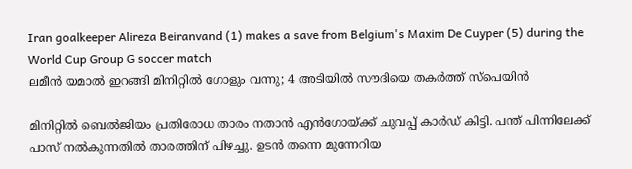Iran goalkeeper Alireza Beiranvand (1) makes a save from Belgium's Maxim De Cuyper (5) during the World Cup Group G soccer match
ലമീൻ യമാൽ ഇറങ്ങി മിനിറ്റിൽ ഗോളും വന്നു; 4 അടിയിൽ സൗദിയെ തകർത്ത് സ്പെയിൻ

മിനിറ്റിൽ ബെൽജിയം പ്രതിരോധ താരം നതാൻ എൻഗോയ്ക്ക് ചുവപ്പ് കാർഡ് കിട്ടി. പന്ത് പിന്നിലേക്ക് പാസ് നൽകുന്നതിൽ താരത്തിന് പിഴച്ചു. ഉടൻ തന്നെ മുന്നേറിയ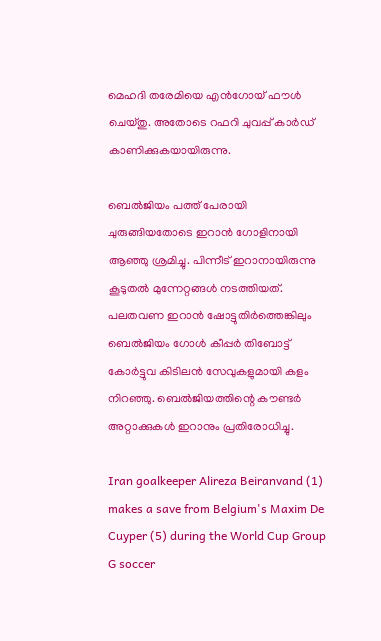മെഹദി തരേമിയെ എൻഗോയ് ഫൗൾ ചെയ്തു. അതോടെ റഫറി ചുവപ്പ് കാർഡ് കാണിക്കുകയായിരുന്നു.

ബെൽജിയം പത്ത് പേരായി ചുരുങ്ങിയതോടെ ഇറാൻ ഗോളിനായി ആഞ്ഞു ശ്രമിച്ചു. പിന്നീട് ഇറാനായിരുന്നു കൂടുതൽ മുന്നേറ്റങ്ങൾ നടത്തിയത്. പലതവണ ഇറാൻ ഷോട്ടുതിർത്തെങ്കിലും ബെൽജിയം ഗോൾ കീപ്പർ തിബോട്ട് കോർട്ടുവ കിടിലൻ സേവുകളുമായി കളം നിറഞ്ഞു. ബെൽജിയത്തിന്റെ കൗണ്ടർ അറ്റാക്കുകൾ ഇറാനും പ്രതിരോധിച്ചു.

Iran goalkeeper Alireza Beiranvand (1) makes a save from Belgium's Maxim De Cuyper (5) during the World Cup Group G soccer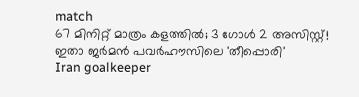match
67 മിനിറ്റ് മാത്രം കളത്തിൽ; 3 ഗോൾ 2 അസിസ്റ്റ്! ഇതാ ജർമൻ പവർഹൗസിലെ 'തീപ്പൊരി'
Iran goalkeeper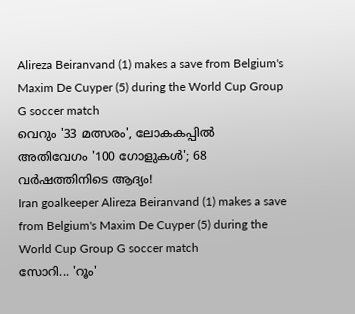Alireza Beiranvand (1) makes a save from Belgium's Maxim De Cuyper (5) during the World Cup Group G soccer match
വെറും '33 മത്സരം', ലോകകപ്പിൽ അതിവേഗം '100 ഗോളുകൾ'; 68 വർഷത്തിനിടെ ആദ്യം!
Iran goalkeeper Alireza Beiranvand (1) makes a save from Belgium's Maxim De Cuyper (5) during the World Cup Group G soccer match
സോറി... 'റൂം'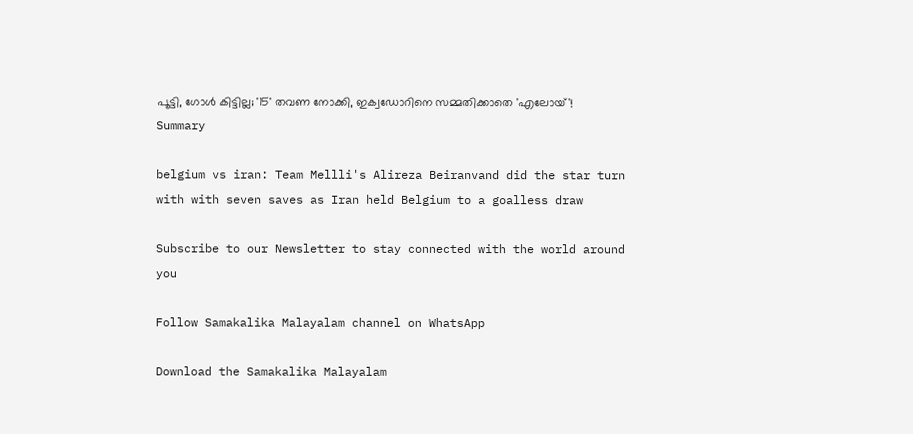പൂട്ടി, ഗോൾ കിട്ടില്ല; '15' തവണ നോക്കി, ഇക്വഡോറിനെ സമ്മതിക്കാതെ 'എലോയ്'!
Summary

belgium vs iran: Team Mellli's Alireza Beiranvand did the star turn with with seven saves as Iran held Belgium to a goalless draw

Subscribe to our Newsletter to stay connected with the world around you

Follow Samakalika Malayalam channel on WhatsApp

Download the Samakalika Malayalam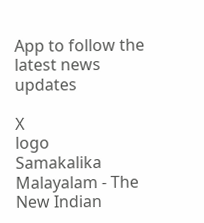App to follow the latest news updates

X
logo
Samakalika Malayalam - The New Indian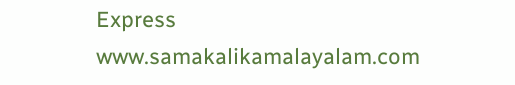Express
www.samakalikamalayalam.com